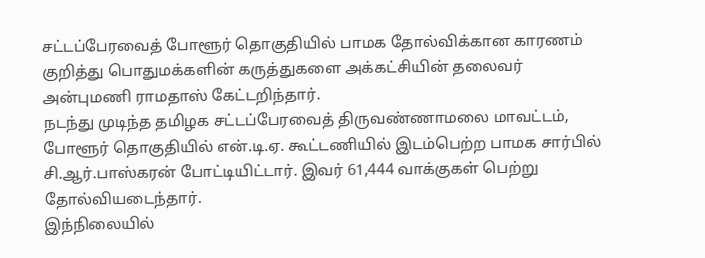சட்டப்பேரவைத் போளூர் தொகுதியில் பாமக தோல்விக்கான காரணம் குறித்து பொதுமக்களின் கருத்துகளை அக்கட்சியின் தலைவர் அன்புமணி ராமதாஸ் கேட்டறிந்தார்.
நடந்து முடிந்த தமிழக சட்டப்பேரவைத் திருவண்ணாமலை மாவட்டம், போளூர் தொகுதியில் என்.டி.ஏ. கூட்டணியில் இடம்பெற்ற பாமக சார்பில் சி.ஆர்.பாஸ்கரன் போட்டியிட்டார். இவர் 61,444 வாக்குகள் பெற்று தோல்வியடைந்தார்.
இந்நிலையில்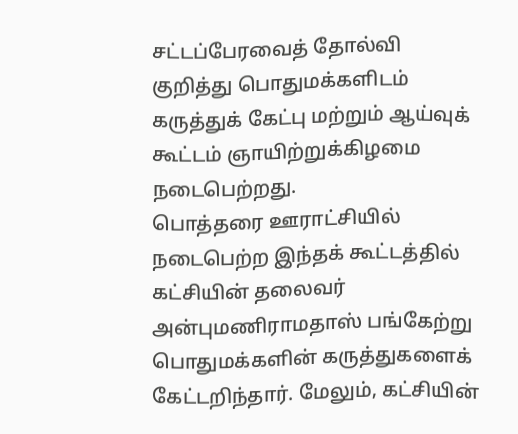சட்டப்பேரவைத் தோல்வி குறித்து பொதுமக்களிடம் கருத்துக் கேட்பு மற்றும் ஆய்வுக் கூட்டம் ஞாயிற்றுக்கிழமை நடைபெற்றது.
பொத்தரை ஊராட்சியில் நடைபெற்ற இந்தக் கூட்டத்தில் கட்சியின் தலைவர் அன்புமணிராமதாஸ் பங்கேற்று பொதுமக்களின் கருத்துகளைக் கேட்டறிந்தார். மேலும், கட்சியின்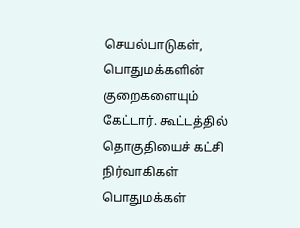செயல்பாடுகள், பொதுமக்களின் குறைகளையும் கேட்டார். கூட்டத்தில் தொகுதியைச் கட்சி நிர்வாகிகள் பொதுமக்கள்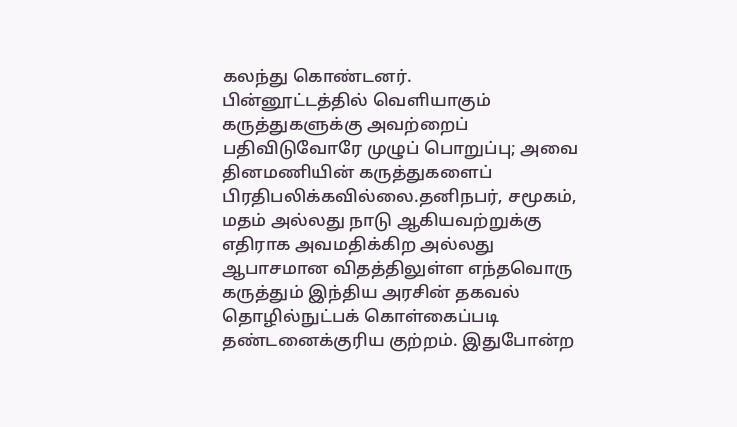கலந்து கொண்டனர்.
பின்னூட்டத்தில் வெளியாகும் கருத்துகளுக்கு அவற்றைப் பதிவிடுவோரே முழுப் பொறுப்பு; அவை தினமணியின் கருத்துகளைப் பிரதிபலிக்கவில்லை.தனிநபர், சமூகம், மதம் அல்லது நாடு ஆகியவற்றுக்கு எதிராக அவமதிக்கிற அல்லது ஆபாசமான விதத்திலுள்ள எந்தவொரு கருத்தும் இந்திய அரசின் தகவல் தொழில்நுட்பக் கொள்கைப்படி தண்டனைக்குரிய குற்றம். இதுபோன்ற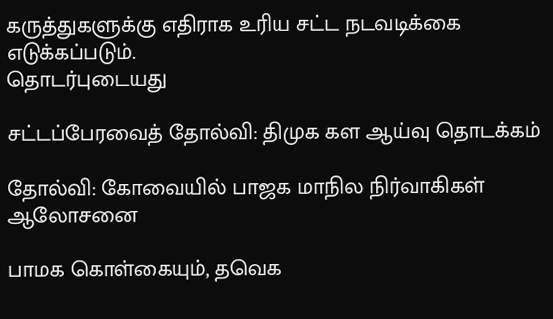கருத்துகளுக்கு எதிராக உரிய சட்ட நடவடிக்கை எடுக்கப்படும்.
தொடர்புடையது

சட்டப்பேரவைத் தோல்வி: திமுக கள ஆய்வு தொடக்கம்

தோல்வி: கோவையில் பாஜக மாநில நிர்வாகிகள் ஆலோசனை

பாமக கொள்கையும், தவெக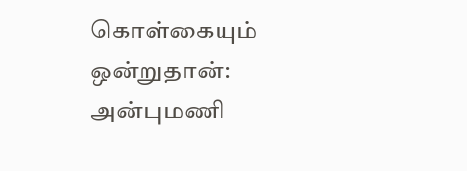கொள்கையும் ஒன்றுதான்: அன்புமணி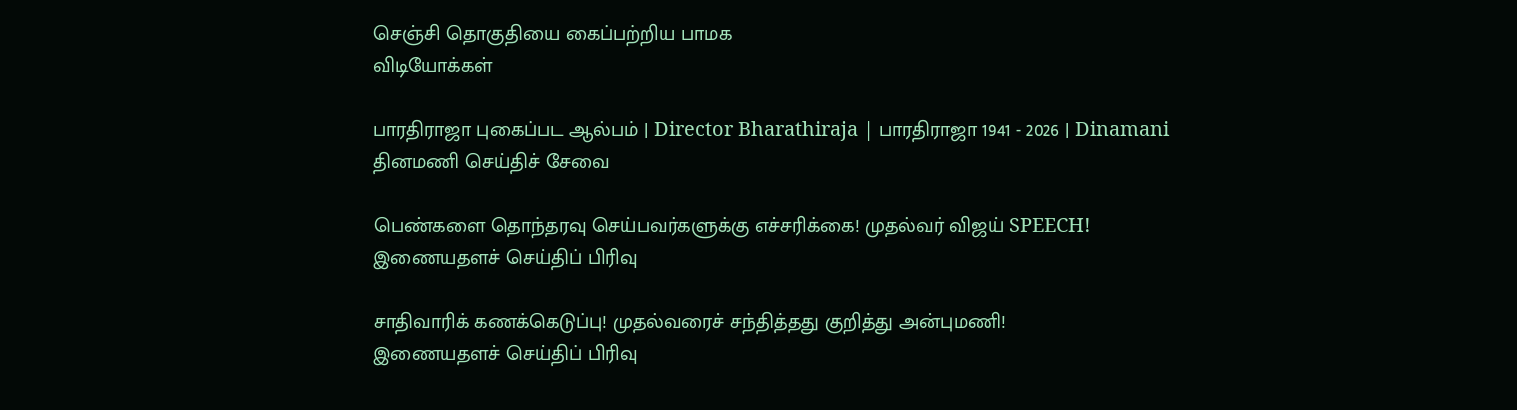செஞ்சி தொகுதியை கைப்பற்றிய பாமக
விடியோக்கள்

பாரதிராஜா புகைப்பட ஆல்பம் | Director Bharathiraja | பாரதிராஜா 1941 - 2026 | Dinamani
தினமணி செய்திச் சேவை

பெண்களை தொந்தரவு செய்பவர்களுக்கு எச்சரிக்கை! முதல்வர் விஜய் SPEECH!
இணையதளச் செய்திப் பிரிவு

சாதிவாரிக் கணக்கெடுப்பு! முதல்வரைச் சந்தித்தது குறித்து அன்புமணி!
இணையதளச் செய்திப் பிரிவு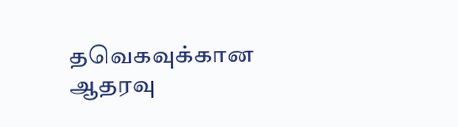தவெகவுக்கான ஆதரவு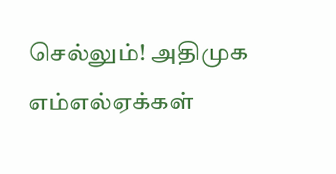செல்லும்! அதிமுக எம்எல்ஏக்கள்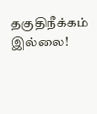தகுதிநீக்கம் இல்லை!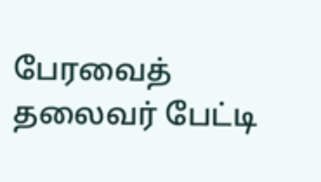பேரவைத் தலைவர் பேட்டி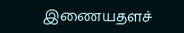இணையதளச்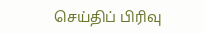செய்திப் பிரிவு